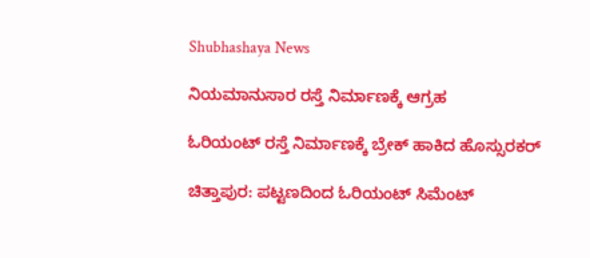Shubhashaya News

ನಿಯಮಾನುಸಾರ ರಸ್ತೆ ನಿರ್ಮಾಣಕ್ಕೆ ಆಗ್ರಹ

ಓರಿಯಂಟ್ ರಸ್ತೆ ನಿರ್ಮಾಣಕ್ಕೆ ಬ್ರೇಕ್ ಹಾಕಿದ ಹೊಸ್ಸುರಕರ್

ಚಿತ್ತಾಪುರ: ಪಟ್ಟಣದಿಂದ ಓರಿಯಂಟ್ ಸಿಮೆಂಟ್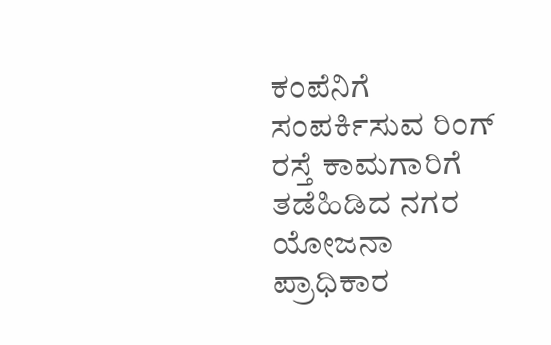ಕಂಪೆನಿಗೆ ಸಂಪರ್ಕಿಸುವ ರಿಂಗ್ ರಸ್ತೆ ಕಾಮಗಾರಿಗೆ ತಡೆಹಿಡಿದ ನಗರ ಯೋಜನಾ ಪ್ರಾಧಿಕಾರ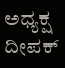ಅಧ್ಯಕ್ಷ ದೀಪಕ್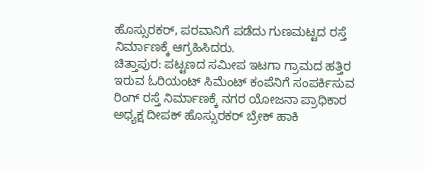ಹೊಸ್ಸುರಕರ್, ಪರವಾನಿಗೆ ಪಡೆದು ಗುಣಮಟ್ಟದ ರಸ್ತೆ ನಿರ್ಮಾಣಕ್ಕೆ ಆಗ್ರಹಿಸಿದರು.
ಚಿತ್ತಾಪುರ: ಪಟ್ಟಣದ ಸಮೀಪ ಇಟಗಾ ಗ್ರಾಮದ ಹತ್ತಿರ ಇರುವ ಓರಿಯಂಟ್ ಸಿಮೆಂಟ್ ಕಂಪೆನಿಗೆ ಸಂಪರ್ಕಿಸುವ ರಿಂಗ್ ರಸ್ತೆ ನಿರ್ಮಾಣಕ್ಕೆ ನಗರ ಯೋಜನಾ ಪ್ರಾಧಿಕಾರ ಅಧ್ಯಕ್ಷ ದೀಪಕ್ ಹೊಸ್ಸುರಕರ್ ಬ್ರೇಕ್ ಹಾಕಿ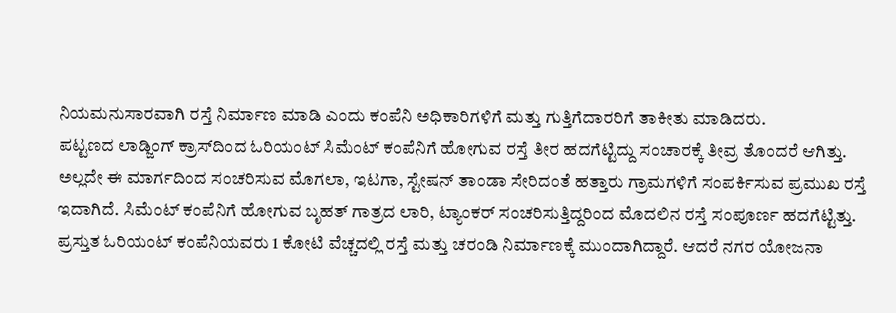ನಿಯಮನುಸಾರವಾಗಿ ರಸ್ತೆ ನಿರ್ಮಾಣ ಮಾಡಿ ಎಂದು ಕಂಪೆನಿ ಅಧಿಕಾರಿಗಳಿಗೆ ಮತ್ತು ಗುತ್ತಿಗೆದಾರರಿಗೆ ತಾಕೀತು ಮಾಡಿದರು.
ಪಟ್ಟಣದ ಲಾಡ್ಜಿಂಗ್ ಕ್ರಾಸ್‍ದಿಂದ ಓರಿಯಂಟ್ ಸಿಮೆಂಟ್ ಕಂಪೆನಿಗೆ ಹೋಗುವ ರಸ್ತೆ ತೀರ ಹದಗೆಟ್ಟಿದ್ದು ಸಂಚಾರಕ್ಕೆ ತೀವ್ರ ತೊಂದರೆ ಆಗಿತ್ತು. ಅಲ್ಲದೇ ಈ ಮಾರ್ಗದಿಂದ ಸಂಚರಿಸುವ ಮೊಗಲಾ, ಇಟಗಾ, ಸ್ಟೇಷನ್ ತಾಂಡಾ ಸೇರಿದಂತೆ ಹತ್ತಾರು ಗ್ರಾಮಗಳಿಗೆ ಸಂಪರ್ಕಿಸುವ ಪ್ರಮುಖ ರಸ್ತೆ ಇದಾಗಿದೆ. ಸಿಮೆಂಟ್ ಕಂಪೆನಿಗೆ ಹೋಗುವ ಬೃಹತ್ ಗಾತ್ರದ ಲಾರಿ, ಟ್ಯಾಂಕರ್ ಸಂಚರಿಸುತ್ತಿದ್ದರಿಂದ ಮೊದಲಿನ ರಸ್ತೆ ಸಂಪೂರ್ಣ ಹದಗೆಟ್ಟಿತ್ತು. ಪ್ರಸ್ತುತ ಓರಿಯಂಟ್ ಕಂಪೆನಿಯವರು 1 ಕೋಟಿ ವೆಚ್ಚದಲ್ಲಿ ರಸ್ತೆ ಮತ್ತು ಚರಂಡಿ ನಿರ್ಮಾಣಕ್ಕೆ ಮುಂದಾಗಿದ್ದಾರೆ. ಆದರೆ ನಗರ ಯೋಜನಾ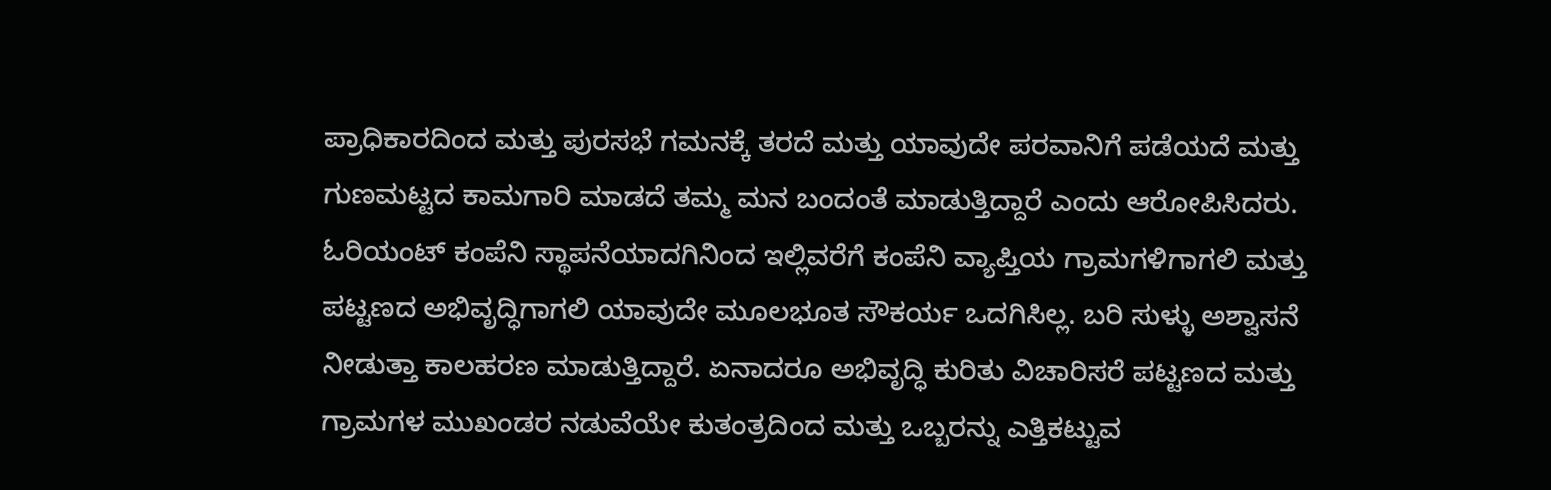ಪ್ರಾಧಿಕಾರದಿಂದ ಮತ್ತು ಪುರಸಭೆ ಗಮನಕ್ಕೆ ತರದೆ ಮತ್ತು ಯಾವುದೇ ಪರವಾನಿಗೆ ಪಡೆಯದೆ ಮತ್ತು ಗುಣಮಟ್ಟದ ಕಾಮಗಾರಿ ಮಾಡದೆ ತಮ್ಮ ಮನ ಬಂದಂತೆ ಮಾಡುತ್ತಿದ್ದಾರೆ ಎಂದು ಆರೋಪಿಸಿದರು.
ಓರಿಯಂಟ್ ಕಂಪೆನಿ ಸ್ಥಾಪನೆಯಾದಗಿನಿಂದ ಇಲ್ಲಿವರೆಗೆ ಕಂಪೆನಿ ವ್ಯಾಪ್ತಿಯ ಗ್ರಾಮಗಳಿಗಾಗಲಿ ಮತ್ತು ಪಟ್ಟಣದ ಅಭಿವೃದ್ಧಿಗಾಗಲಿ ಯಾವುದೇ ಮೂಲಭೂತ ಸೌಕರ್ಯ ಒದಗಿಸಿಲ್ಲ. ಬರಿ ಸುಳ್ಳು ಅಶ್ವಾಸನೆ ನೀಡುತ್ತಾ ಕಾಲಹರಣ ಮಾಡುತ್ತಿದ್ದಾರೆ. ಏನಾದರೂ ಅಭಿವೃದ್ಧಿ ಕುರಿತು ವಿಚಾರಿಸರೆ ಪಟ್ಟಣದ ಮತ್ತು ಗ್ರಾಮಗಳ ಮುಖಂಡರ ನಡುವೆಯೇ ಕುತಂತ್ರದಿಂದ ಮತ್ತು ಒಬ್ಬರನ್ನು ಎತ್ತಿಕಟ್ಟುವ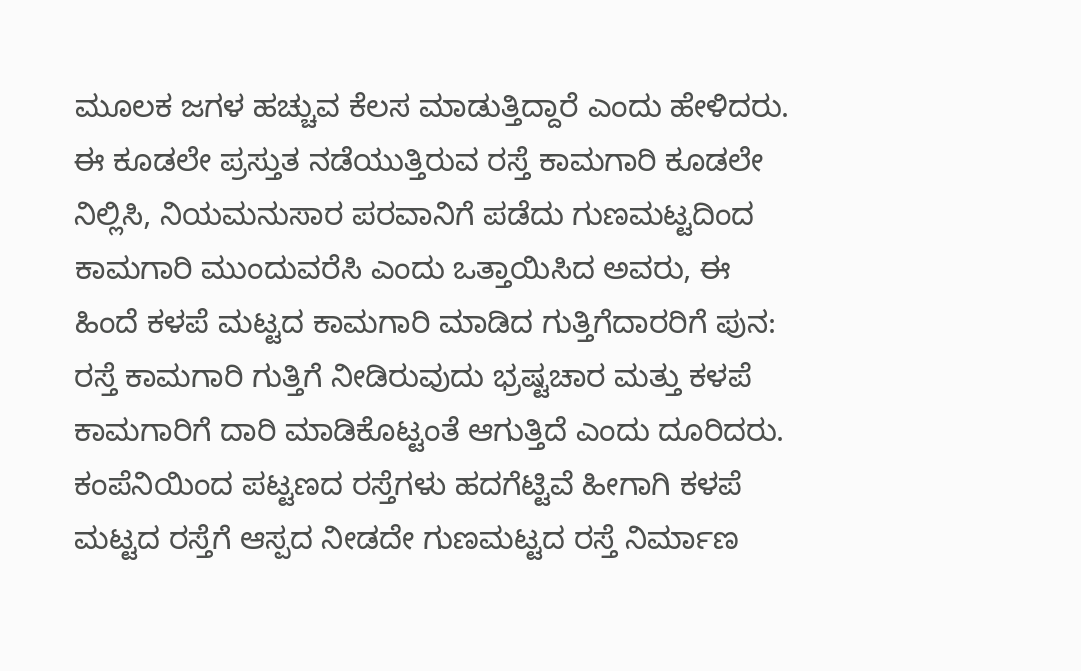ಮೂಲಕ ಜಗಳ ಹಚ್ಚುವ ಕೆಲಸ ಮಾಡುತ್ತಿದ್ದಾರೆ ಎಂದು ಹೇಳಿದರು.
ಈ ಕೂಡಲೇ ಪ್ರಸ್ತುತ ನಡೆಯುತ್ತಿರುವ ರಸ್ತೆ ಕಾಮಗಾರಿ ಕೂಡಲೇ ನಿಲ್ಲಿಸಿ, ನಿಯಮನುಸಾರ ಪರವಾನಿಗೆ ಪಡೆದು ಗುಣಮಟ್ಟದಿಂದ ಕಾಮಗಾರಿ ಮುಂದುವರೆಸಿ ಎಂದು ಒತ್ತಾಯಿಸಿದ ಅವರು, ಈ ಹಿಂದೆ ಕಳಪೆ ಮಟ್ಟದ ಕಾಮಗಾರಿ ಮಾಡಿದ ಗುತ್ತಿಗೆದಾರರಿಗೆ ಪುನ: ರಸ್ತೆ ಕಾಮಗಾರಿ ಗುತ್ತಿಗೆ ನೀಡಿರುವುದು ಭ್ರಷ್ಟಚಾರ ಮತ್ತು ಕಳಪೆ ಕಾಮಗಾರಿಗೆ ದಾರಿ ಮಾಡಿಕೊಟ್ಟಂತೆ ಆಗುತ್ತಿದೆ ಎಂದು ದೂರಿದರು.
ಕಂಪೆನಿಯಿಂದ ಪಟ್ಟಣದ ರಸ್ತೆಗಳು ಹದಗೆಟ್ಟಿವೆ ಹೀಗಾಗಿ ಕಳಪೆ ಮಟ್ಟದ ರಸ್ತೆಗೆ ಆಸ್ಪದ ನೀಡದೇ ಗುಣಮಟ್ಟದ ರಸ್ತೆ ನಿರ್ಮಾಣ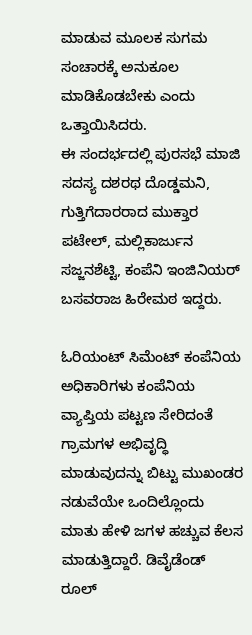ಮಾಡುವ ಮೂಲಕ ಸುಗಮ ಸಂಚಾರಕ್ಕೆ ಅನುಕೂಲ ಮಾಡಿಕೊಡಬೇಕು ಎಂದು ಒತ್ತಾಯಿಸಿದರು.
ಈ ಸಂದರ್ಭದಲ್ಲಿ ಪುರಸಭೆ ಮಾಜಿ ಸದಸ್ಯ ದಶರಥ ದೊಡ್ಡಮನಿ, ಗುತ್ತಿಗೆದಾರರಾದ ಮುಕ್ತಾರ ಪಟೇಲ್, ಮಲ್ಲಿಕಾರ್ಜುನ ಸಜ್ಜನಶೆಟ್ಟಿ, ಕಂಪೆನಿ ಇಂಜಿನಿಯರ್ ಬಸವರಾಜ ಹಿರೇಮಠ ಇದ್ದರು.

ಓರಿಯಂಟ್ ಸಿಮೆಂಟ್ ಕಂಪೆನಿಯ ಅಧಿಕಾರಿಗಳು ಕಂಪೆನಿಯ ವ್ಯಾಪ್ತಿಯ ಪಟ್ಟಣ ಸೇರಿದಂತೆ ಗ್ರಾಮಗಳ ಅಭಿವೃದ್ಧಿ ಮಾಡುವುದನ್ನು ಬಿಟ್ಟು ಮುಖಂಡರ ನಡುವೆಯೇ ಒಂದಿಲ್ಲೊಂದು ಮಾತು ಹೇಳಿ ಜಗಳ ಹಚ್ಚುವ ಕೆಲಸ ಮಾಡುತ್ತಿದ್ದಾರೆ. ಡಿವೈಡೆಂಡ್ ರೂಲ್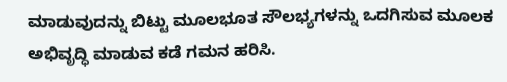ಮಾಡುವುದನ್ನು ಬಿಟ್ಟು ಮೂಲಭೂತ ಸೌಲಭ್ಯಗಳನ್ನು ಒದಗಿಸುವ ಮೂಲಕ ಅಭಿವೃದ್ಧಿ ಮಾಡುವ ಕಡೆ ಗಮನ ಹರಿಸಿ.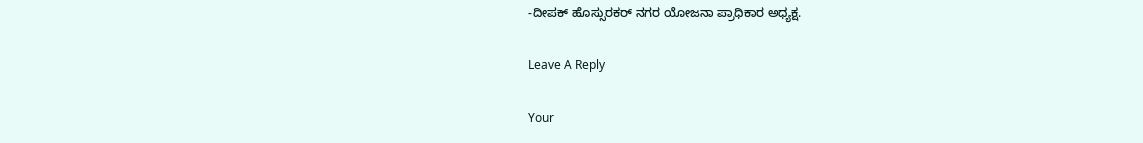-ದೀಪಕ್ ಹೊಸ್ಸುರಕರ್ ನಗರ ಯೋಜನಾ ಪ್ರಾಧಿಕಾರ ಅಧ್ಯಕ್ಷ.

Leave A Reply

Your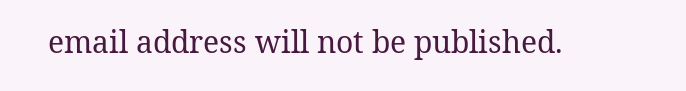email address will not be published.